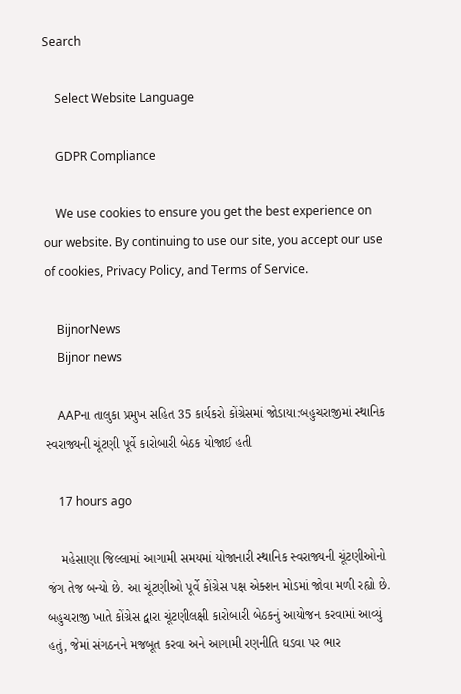Search

    Select Website Language

    GDPR Compliance

    We use cookies to ensure you get the best experience on our website. By continuing to use our site, you accept our use of cookies, Privacy Policy, and Terms of Service.

    BijnorNews
    Bijnor news

    AAPના તાલુકા પ્રમુખ સહિત 35 કાર્યકરો કોંગ્રેસમાં જોડાયા:બહુચરાજીમાં સ્થાનિક સ્વરાજ્યની ચૂંટણી પૂર્વે કારોબારી બેઠક યોજાઈ હતી

    17 hours ago

    મહેસાણા જિલ્લામાં આગામી સમયમાં યોજાનારી સ્થાનિક સ્વરાજ્યની ચૂંટણીઓનો જંગ તેજ બન્યો છે. આ ચૂંટણીઓ પૂર્વે કોંગ્રેસ પક્ષ એક્શન મોડમાં જોવા મળી રહ્યો છે. બહુચરાજી ખાતે કોંગ્રેસ દ્વારા ચૂંટણીલક્ષી કારોબારી બેઠકનું આયોજન કરવામાં આવ્યું હતું, જેમાં સંગઠનને મજબૂત કરવા અને આગામી રણનીતિ ઘડવા પર ભાર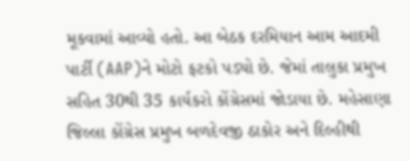મૂકવામાં આવ્યો હતો. આ બેઠક દરમિયાન આમ આદમી પાર્ટી (AAP)ને મોટો ફટકો પડ્યો છે. જેમાં તાલુકા પ્રમુખ સહિત 30થી 35 કાર્યકરો કોંગ્રેસમાં જોડાયા છે. મહેસાણા જિલ્લા કોંગ્રેસ પ્રમુખ બળદેવજી ઠાકોર અને દિલ્હીથી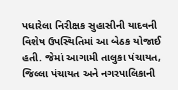પધારેલા નિરીક્ષક સુહાસીની યાદવની વિશેષ ઉપસ્થિતિમાં આ બેઠક યોજાઈ હતી. જેમાં આગામી તાલુકા પંચાયત, જિલ્લા પંચાયત અને નગરપાલિકાની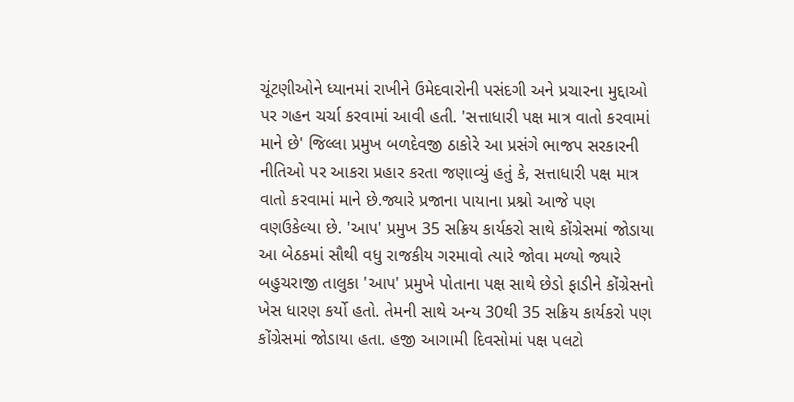ચૂંટણીઓને ધ્યાનમાં રાખીને ઉમેદવારોની પસંદગી અને પ્રચારના મુદ્દાઓ પર ગહન ચર્ચા કરવામાં આવી હતી. 'સત્તાધારી પક્ષ માત્ર વાતો કરવામાં માને છે' જિલ્લા પ્રમુખ બળદેવજી ઠાકોરે આ પ્રસંગે ભાજપ સરકારની નીતિઓ પર આકરા પ્રહાર કરતા જણાવ્યું હતું કે, સત્તાધારી પક્ષ માત્ર વાતો કરવામાં માને છે.જ્યારે પ્રજાના પાયાના પ્રશ્નો આજે પણ વણઉકેલ્યા છે. 'આપ' પ્રમુખ 35 સક્રિય કાર્યકરો સાથે કોંગ્રેસમાં જોડાયા આ બેઠકમાં સૌથી વધુ રાજકીય ગરમાવો ત્યારે જોવા મળ્યો જ્યારે બહુચરાજી તાલુકા 'આપ' પ્રમુખે પોતાના પક્ષ સાથે છેડો ફાડીને કોંગ્રેસનો ખેસ ધારણ કર્યો હતો. તેમની સાથે અન્ય 30થી 35 સક્રિય કાર્યકરો પણ કોંગ્રેસમાં જોડાયા હતા. હજી આગામી દિવસોમાં પક્ષ પલટો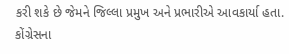કરી શકે છે જેમને જિલ્લા પ્રમુખ અને પ્રભારીએ આવકાર્યા હતા. કોંગ્રેસના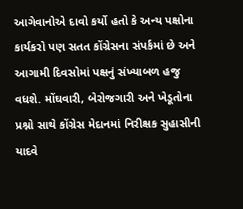આગેવાનોએ દાવો કર્યો હતો કે અન્ય પક્ષોના કાર્યકરો પણ સતત કોંગ્રેસના સંપર્કમાં છે અને આગામી દિવસોમાં પક્ષનું સંખ્યાબળ હજુ વધશે. મોંઘવારી, બેરોજગારી અને ખેડૂતોના પ્રશ્નો સાથે કોંગ્રેસ મેદાનમાં નિરીક્ષક સુહાસીની યાદવે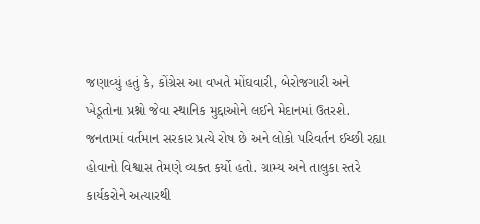જણાવ્યું હતું કે, કોંગ્રેસ આ વખતે મોંઘવારી, બેરોજગારી અને ખેડૂતોના પ્રશ્નો જેવા સ્થાનિક મુદ્દાઓને લઈને મેદાનમાં ઉતરશે. જનતામાં વર્તમાન સરકાર પ્રત્યે રોષ છે અને લોકો પરિવર્તન ઈચ્છી રહ્યા હોવાનો વિશ્વાસ તેમણે વ્યક્ત કર્યો હતો. ગ્રામ્ય અને તાલુકા સ્તરે કાર્યકરોને અત્યારથી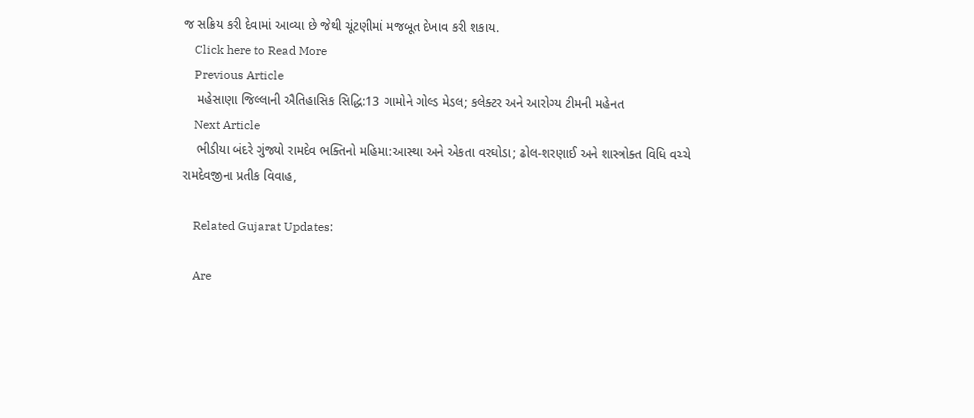જ સક્રિય કરી દેવામાં આવ્યા છે જેથી ચૂંટણીમાં મજબૂત દેખાવ કરી શકાય.
    Click here to Read More
    Previous Article
    મહેસાણા જિલ્લાની ઐતિહાસિક સિદ્ધિ:13 ગામોને ગોલ્ડ મેડલ; કલેક્ટર અને આરોગ્ય ટીમની મહેનત
    Next Article
    ભીડીયા બંદરે ગુંજ્યો રામદેવ ભક્તિનો મહિમા:આસ્થા અને એકતા વરઘોડા; ઢોલ-શરણાઈ અને શાસ્ત્રોક્ત વિધિ વચ્ચે રામદેવજીના પ્રતીક વિવાહ,

    Related Gujarat Updates:

    Are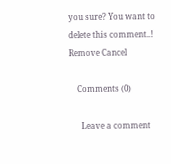you sure? You want to delete this comment..! Remove Cancel

    Comments (0)

      Leave a comment